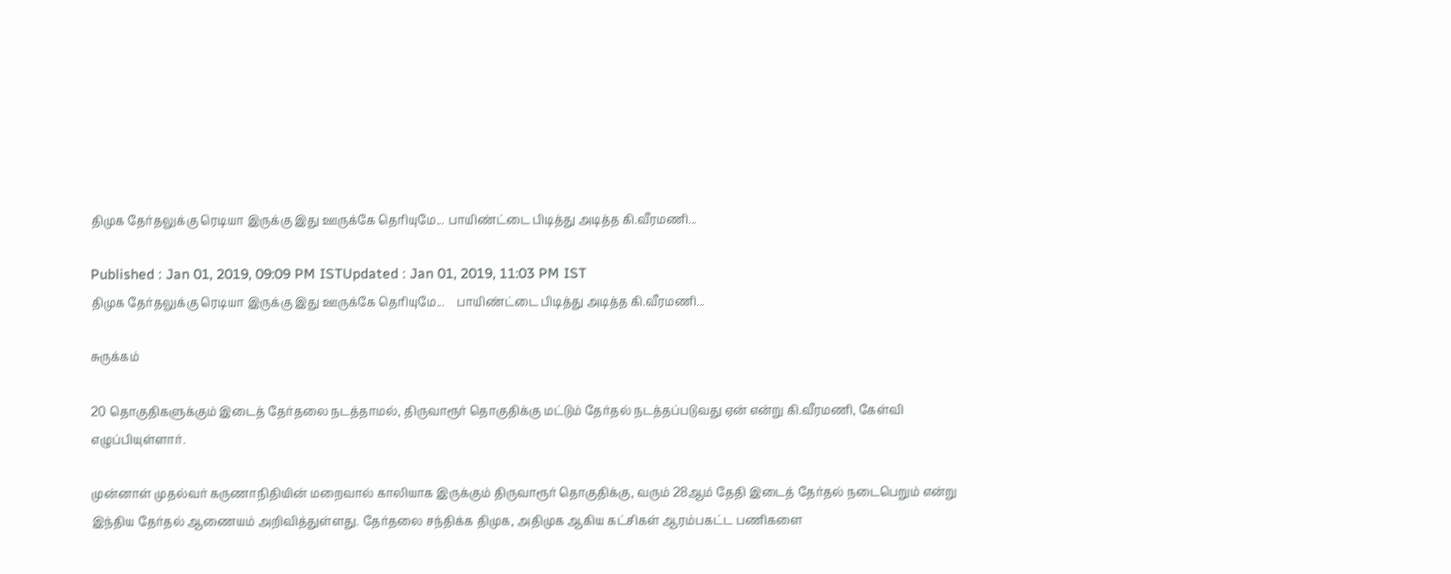திமுக தேர்தலுக்கு ரெடியா இருக்கு இது ஊருக்கே தெரியுமே... பாயிண்ட்டை பிடித்து அடித்த கி.வீரமணி...

Published : Jan 01, 2019, 09:09 PM ISTUpdated : Jan 01, 2019, 11:03 PM IST
திமுக தேர்தலுக்கு ரெடியா இருக்கு இது ஊருக்கே தெரியுமே...    பாயிண்ட்டை பிடித்து அடித்த கி.வீரமணி...

சுருக்கம்

20 தொகுதிகளுக்கும் இடைத் தேர்தலை நடத்தாமல், திருவாரூர் தொகுதிக்கு மட்டும் தேர்தல் நடத்தப்படுவது ஏன் என்று கி.வீரமணி, கேள்வி எழுப்பியுள்ளார்.

முன்னாள் முதல்வர் கருணாநிதியின் மறைவால் காலியாக இருக்கும் திருவாரூர் தொகுதிக்கு, வரும் 28ஆம் தேதி இடைத் தேர்தல் நடைபெறும் என்று இந்திய தேர்தல் ஆணையம் அறிவித்துள்ளது. தேர்தலை சந்திக்க திமுக, அதிமுக ஆகிய கட்சிகள் ஆரம்பகட்ட பணிகளை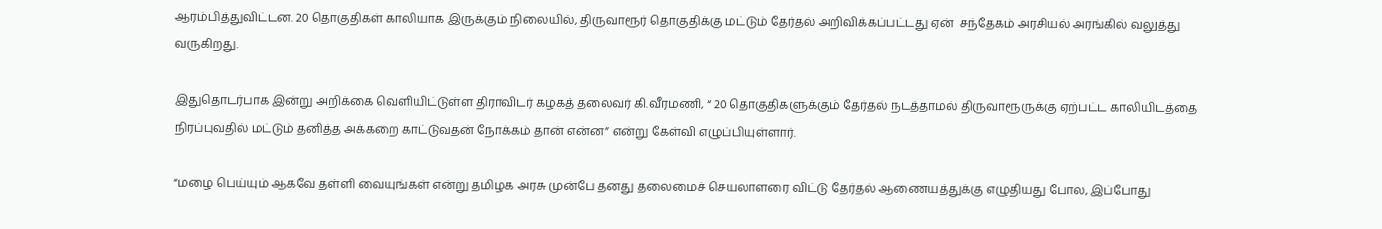ஆரம்பித்துவிட்டன. 20 தொகுதிகள் காலியாக இருக்கும் நிலையில், திருவாரூர் தொகுதிக்கு மட்டும் தேர்தல் அறிவிக்கப்பட்டது ஏன்  சந்தேகம் அரசியல் அரங்கில் வலுத்து வருகிறது.

இதுதொடர்பாக இன்று அறிக்கை வெளியிட்டுள்ள திராவிடர் கழகத் தலைவர் கி.வீரமணி, “ 20 தொகுதிகளுக்கும் தேர்தல் நடத்தாமல் திருவாரூருக்கு ஏற்பட்ட காலியிடத்தை நிரப்புவதில் மட்டும் தனித்த அக்கறை காட்டுவதன் நோக்கம் தான் என்ன” என்று கேள்வி எழுப்பியுள்ளார்.

“மழை பெய்யும் ஆகவே தள்ளி வையுங்கள் என்று தமிழக அரசு முன்பே தனது தலைமைச் செயலாளரை விட்டு தேர்தல் ஆணையத்துக்கு எழுதியது போல, இப்போது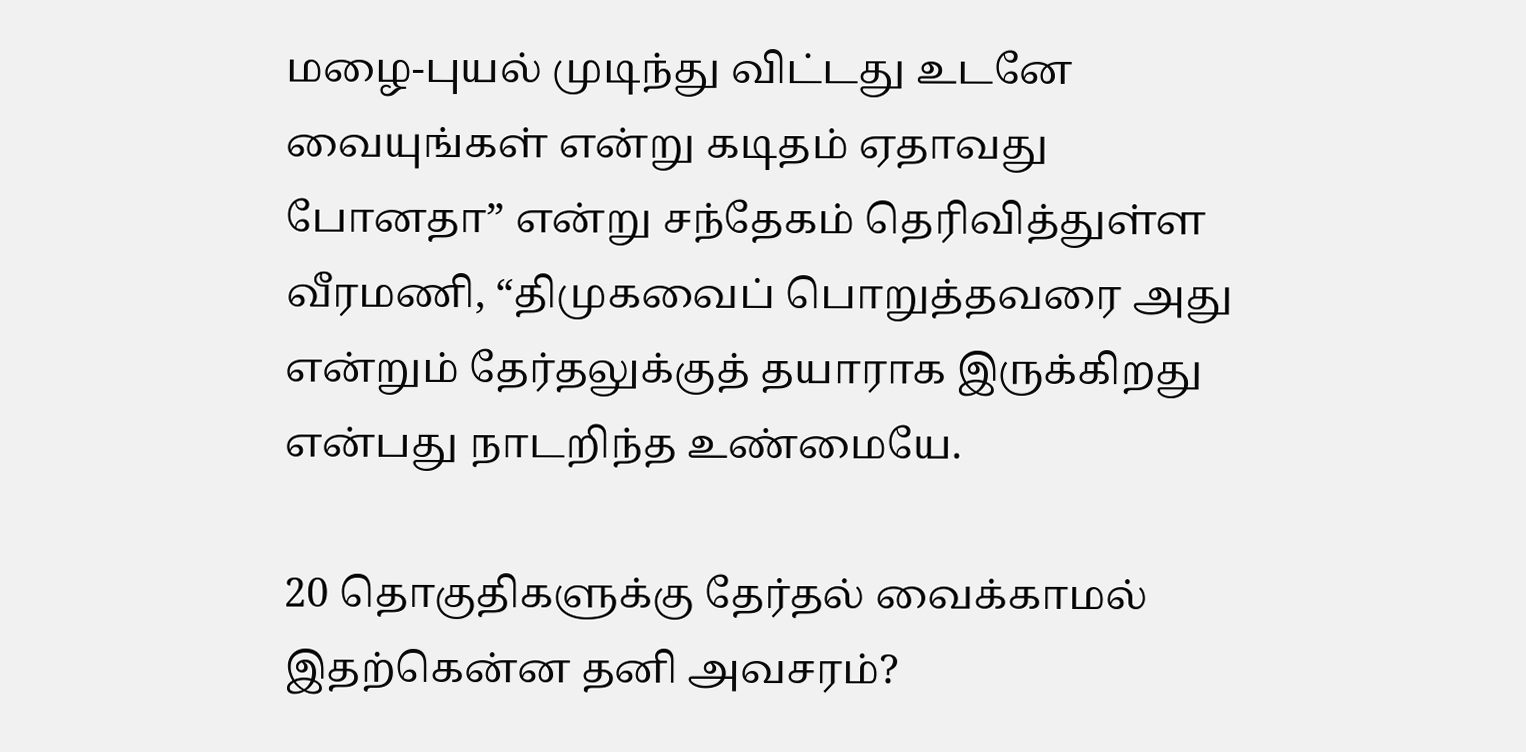மழை-புயல் முடிந்து விட்டது உடனே வையுங்கள் என்று கடிதம் ஏதாவது போனதா” என்று சந்தேகம் தெரிவித்துள்ள வீரமணி, “திமுகவைப் பொறுத்தவரை அது என்றும் தேர்தலுக்குத் தயாராக இருக்கிறது என்பது நாடறிந்த உண்மையே.

20 தொகுதிகளுக்கு தேர்தல் வைக்காமல் இதற்கென்ன தனி அவசரம்?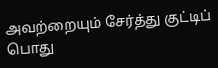அவற்றையும் சேர்த்து குட்டிப் பொது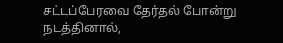சட்டப்பேரவை தேர்தல் போன்று நடத்தினால்,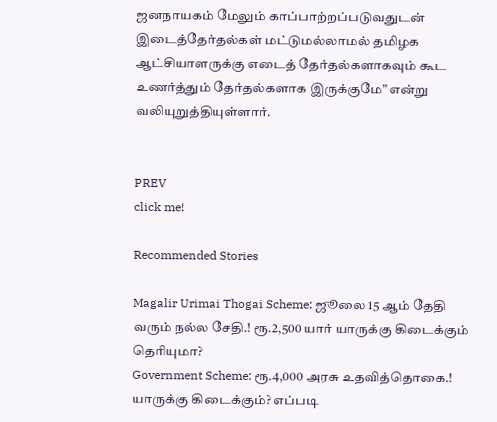ஜனநாயகம் மேலும் காப்பாற்றப்படுவதுடன் இடைத்தேர்தல்கள் மட்டுமல்லாமல் தமிழக ஆட்சியாளருக்கு எடைத் தேர்தல்களாகவும் கூட உணர்த்தும் தேர்தல்களாக இருக்குமே” என்று வலியுறுத்தியுள்ளார்.


PREV
click me!

Recommended Stories

Magalir Urimai Thogai Scheme: ஜூலை 15 ஆம் தேதி வரும் நல்ல சேதி.! ரூ.2,500 யார் யாருக்கு கிடைக்கும் தெரியுமா?
Government Scheme: ரூ.4,000 அரசு உதவித்தொகை.! யாருக்கு கிடைக்கும்? எப்படி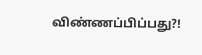விண்ணப்பிப்பது?!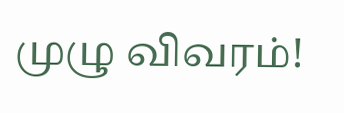முழு விவரம்!